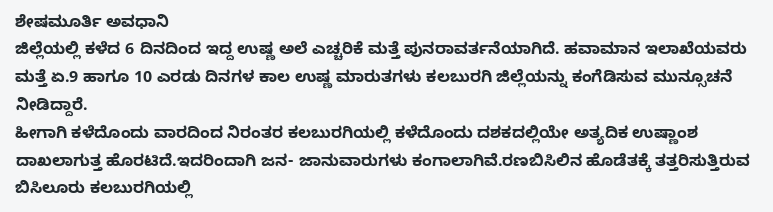ಶೇಷಮೂರ್ತಿ ಅವಧಾನಿ
ಜಿಲ್ಲೆಯಲ್ಲಿ ಕಳೆದ 6 ದಿನದಿಂದ ಇದ್ದ ಉಷ್ಣ ಅಲೆ ಎಚ್ಚರಿಕೆ ಮತ್ತೆ ಪುನರಾವರ್ತನೆಯಾಗಿದೆ. ಹವಾಮಾನ ಇಲಾಖೆಯವರು ಮತ್ತೆ ಏ.9 ಹಾಗೂ 10 ಎರಡು ದಿನಗಳ ಕಾಲ ಉಷ್ಣ ಮಾರುತಗಳು ಕಲಬುರಗಿ ಜಿಲ್ಲೆಯನ್ನು ಕಂಗೆಡಿಸುವ ಮುನ್ಸೂಚನೆ ನೀಡಿದ್ದಾರೆ.
ಹೀಗಾಗಿ ಕಳೆದೊಂದು ವಾರದಿಂದ ನಿರಂತರ ಕಲಬುರಗಿಯಲ್ಲಿ ಕಳೆದೊಂದು ದಶಕದಲ್ಲಿಯೇ ಅತ್ಯದಿಕ ಉಷ್ಣಾಂಶ ದಾಖಲಾಗುತ್ತ ಹೊರಟಿದೆ.ಇದರಿಂದಾಗಿ ಜನ- ಜಾನುವಾರುಗಳು ಕಂಗಾಲಾಗಿವೆ.ರಣಬಿಸಿಲಿನ ಹೊಡೆತಕ್ಕೆ ತತ್ತರಿಸುತ್ತಿರುವ ಬಿಸಿಲೂರು ಕಲಬುರಗಿಯಲ್ಲಿ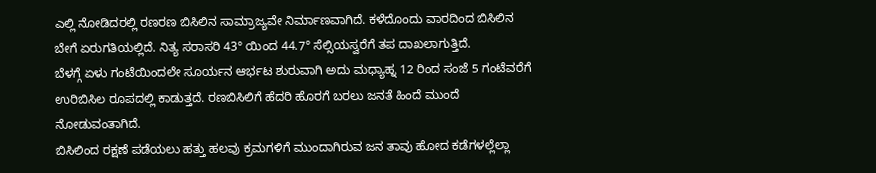ಎಲ್ಲಿ ನೋಡಿದರಲ್ಲಿ ರಣರಣ ಬಿಸಿಲಿನ ಸಾಮ್ರಾಜ್ಯವೇ ನಿರ್ಮಾಣವಾಗಿದೆ. ಕಳೆದೊಂದು ವಾರದಿಂದ ಬಿಸಿಲಿನ ಬೇಗೆ ಏರುಗತಿಯಲ್ಲಿದೆ. ನಿತ್ಯ ಸರಾಸರಿ 43° ಯಿಂದ 44.7° ಸೆಲ್ಸಿಯಸ್ವರೆಗೆ ತಪ ದಾಖಲಾಗುತ್ತಿದೆ.
ಬೆಳಗ್ಗೆ ಏಳು ಗಂಟೆಯಿಂದಲೇ ಸೂರ್ಯನ ಆರ್ಭಟ ಶುರುವಾಗಿ ಅದು ಮಧ್ಯಾಹ್ನ 12 ರಿಂದ ಸಂಜೆ 5 ಗಂಟೆವರೆಗೆ ಉರಿಬಿಸಿಲ ರೂಪದಲ್ಲಿ ಕಾಡುತ್ತದೆ. ರಣಬಿಸಿಲಿಗೆ ಹೆದರಿ ಹೊರಗೆ ಬರಲು ಜನತೆ ಹಿಂದೆ ಮುಂದೆ ನೋಡುವಂತಾಗಿದೆ.
ಬಿಸಿಲಿಂದ ರಕ್ಷಣೆ ಪಡೆಯಲು ಹತ್ತು ಹಲವು ಕ್ರಮಗಳಿಗೆ ಮುಂದಾಗಿರುವ ಜನ ತಾವು ಹೋದ ಕಡೆಗಳಲ್ಲೆಲ್ಲಾ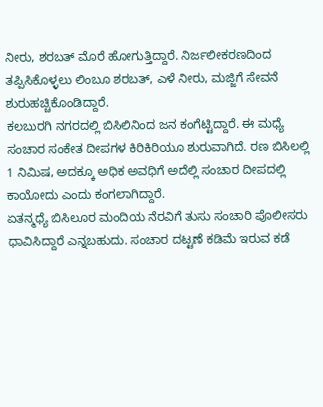ನೀರು, ಶರಬತ್ ಮೊರೆ ಹೋಗುತ್ತಿದ್ದಾರೆ. ನಿರ್ಜಲೀಕರಣದಿಂದ ತಪ್ಪಿಸಿಕೊಳ್ಳಲು ಲಿಂಬೂ ಶರಬತ್, ಎಳೆ ನೀರು, ಮಜ್ಜಿಗೆ ಸೇವನೆ ಶುರುಹಚ್ಚಿಕೊಂಡಿದ್ದಾರೆ.
ಕಲಬುರಗಿ ನಗರದಲ್ಲಿ ಬಿಸಿಲಿನಿಂದ ಜನ ಕಂಗೆಟ್ಟಿದ್ದಾರೆ. ಈ ಮಧ್ಯೆ ಸಂಚಾರ ಸಂಕೇತ ದೀಪಗಳ ಕಿರಿಕಿರಿಯೂ ಶುರುವಾಗಿದೆ. ರಣ ಬಿಸಿಲಲ್ಲಿ 1 ನಿಮಿಷ, ಅದಕ್ಕೂ ಅಧಿಕ ಅವಧಿಗೆ ಅದೆಲ್ಲಿ ಸಂಚಾರ ದೀಪದಲ್ಲಿ ಕಾಯೋದು ಎಂದು ಕಂಗಲಾಗಿದ್ದಾರೆ.
ಏತನ್ಮಧ್ಯೆ ಬಿಸಿಲೂರ ಮಂದಿಯ ನೆರವಿಗೆ ತುಸು ಸಂಚಾರಿ ಪೊಲೀಸರು ಧಾವಿಸಿದ್ದಾರೆ ಎನ್ನಬಹುದು. ಸಂಚಾರ ದಟ್ಟಣೆ ಕಡಿಮೆ ಇರುವ ಕಡೆ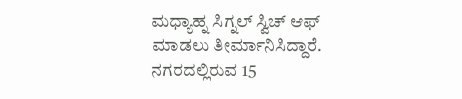ಮಧ್ಯಾಹ್ನ ಸಿಗ್ನಲ್ ಸ್ವಿಚ್ ಆಫ್ ಮಾಡಲು ತೀರ್ಮಾನಿಸಿದ್ದಾರೆ. ನಗರದಲ್ಲಿರುವ 15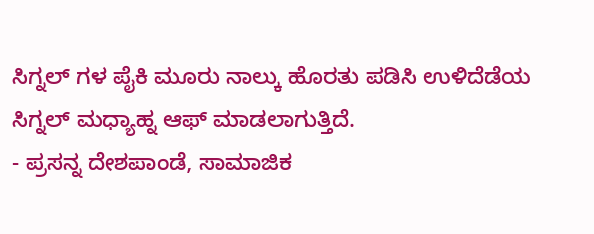ಸಿಗ್ನಲ್ ಗಳ ಪೈಕಿ ಮೂರು ನಾಲ್ಕು ಹೊರತು ಪಡಿಸಿ ಉಳಿದೆಡೆಯ ಸಿಗ್ನಲ್ ಮಧ್ಯಾಹ್ನ ಆಫ್ ಮಾಡಲಾಗುತ್ತಿದೆ.
- ಪ್ರಸನ್ನ ದೇಶಪಾಂಡೆ, ಸಾಮಾಜಿಕ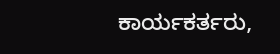ಕಾರ್ಯಕರ್ತರು,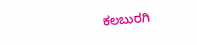ಕಲಬುರಗಿ